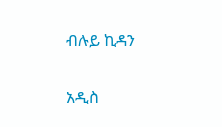ብሉይ ኪዳን

አዲስ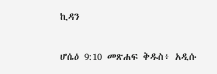ኪዳን

ሆሴዕ 9:10 መጽሐፍ ቅዱስ፥ አዲሱ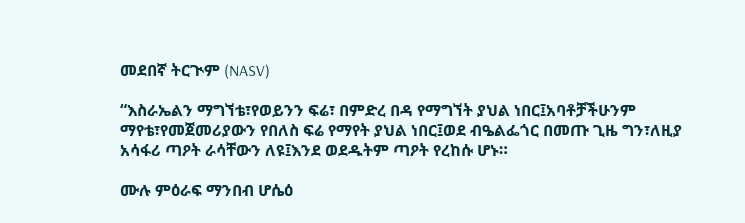መደበኛ ትርጒም (NASV)

“እስራኤልን ማግኘቴ፣የወይንን ፍሬ፣ በምድረ በዳ የማግኘት ያህል ነበር፤አባቶቻችሁንም ማየቴ፣የመጀመሪያውን የበለስ ፍሬ የማየት ያህል ነበር፤ወደ ብዔልፌጎር በመጡ ጊዜ ግን፣ለዚያ አሳፋሪ ጣዖት ራሳቸውን ለዩ፤እንደ ወደዱትም ጣዖት የረከሱ ሆኑ።

ሙሉ ምዕራፍ ማንበብ ሆሴዕ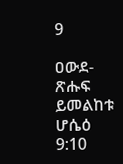9

ዐውደ-ጽሑፍ ይመልከቱ ሆሴዕ 9:10